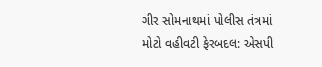ગીર સોમનાથમાં પોલીસ તંત્રમાં મોટો વહીવટી ફેરબદલ: એસપી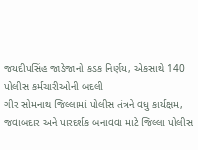જયદીપસિંહ જાડેજાનો કડક નિર્ણય, એકસાથે 140 પોલીસ કર્મચારીઓની બદલી
ગીર સોમનાથ જિલ્લામાં પોલીસ તંત્રને વધુ કાર્યક્ષમ, જવાબદાર અને પારદર્શક બનાવવા માટે જિલ્લા પોલીસ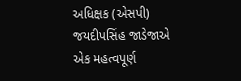અધિક્ષક (એસપી) જયદીપસિંહ જાડેજાએ એક મહત્વપૂર્ણ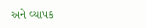અને વ્યાપક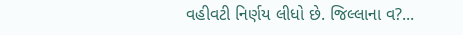વહીવટી નિર્ણય લીધો છે. જિલ્લાના વ?...